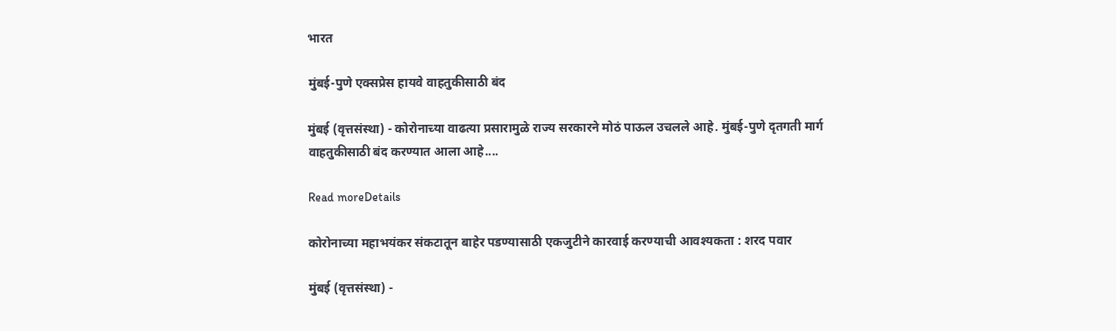भारत

मुंबई-पुणे एक्सप्रेस हायवे वाहतुकीसाठी बंद

मुंबई (वृत्तसंस्था) - कोरोनाच्या वाढत्या प्रसारामुळे राज्य सरकारने मोठं पाऊल उचलले आहे. मुंबई-पुणे दृतगती मार्ग वाहतुकीसाठी बंद करण्यात आला आहे....

Read moreDetails

कोरोनाच्या महाभयंकर संकटातून बाहेर पडण्यासाठी एकजुटीने कारवाई करण्याची आवश्यकता : शरद पवार

मुंबई (वृत्तसंस्था) -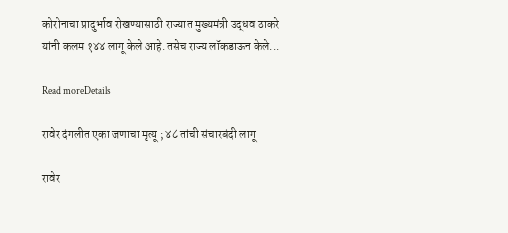कोरोनाचा प्रादुर्भाव रोखण्यासाठी राज्यात मुख्यमंत्री उद्धव ठाकरे यांनी कलम १४४ लागू केले आहे. तसेच राज्य लॉकडाऊन केले...

Read moreDetails

रावेर दंगलीत एका जणाचा मृत्यू ; ४८ तांची संचारबंदी लागू

रावेर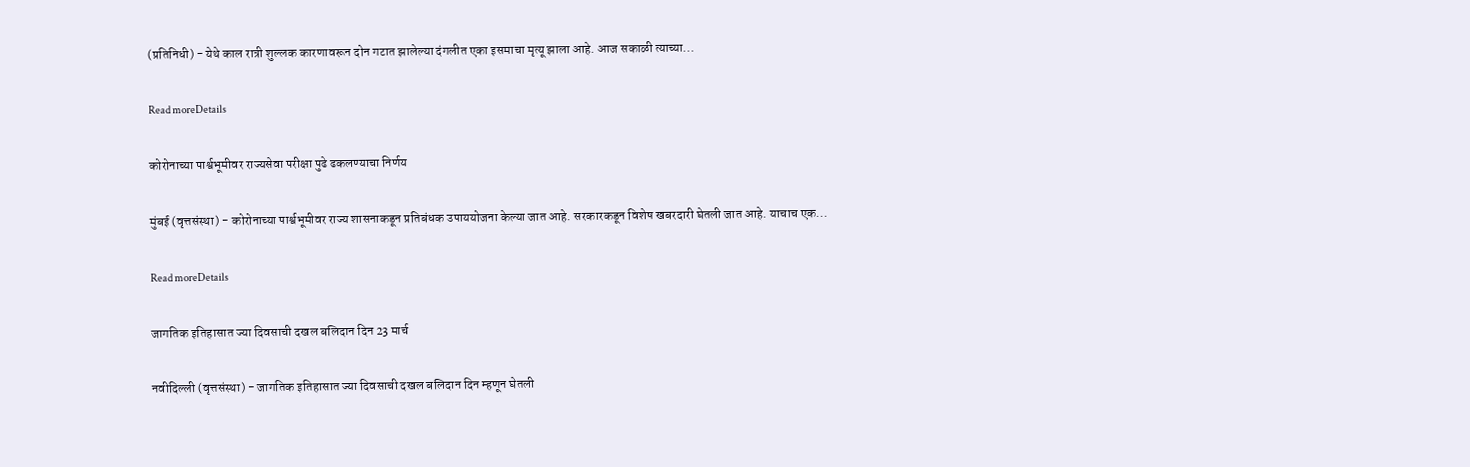(प्रतिनिधी) - येथे काल रात्री शुल्लक कारणावरून दोन गटात झालेल्या दंगलीत एका इसमाचा मृत्यू झाला आहे. आज सकाळी त्याच्या...

Read moreDetails

कोरोनाच्या पार्श्वभूमीवर राज्यसेवा परीक्षा पुढे ढकलण्याचा निर्णय

मुंबई (वृत्तसंस्था) - कोरोनाच्या पार्श्वभूमीवर राज्य शासनाकडून प्रतिबंधक उपाययोजना केल्या जात आहे. सरकारकडून विशेष खबरदारी घेतली जात आहे. याचाच एक...

Read moreDetails

जागतिक इतिहासात ज्या दिवसाची दखल बलिदान दिन 23 मार्च

नवीदिल्ली (वृत्तसंस्था) - जागतिक इतिहासात ज्या दिवसाची दखल बलिदान दिन म्हणून घेतली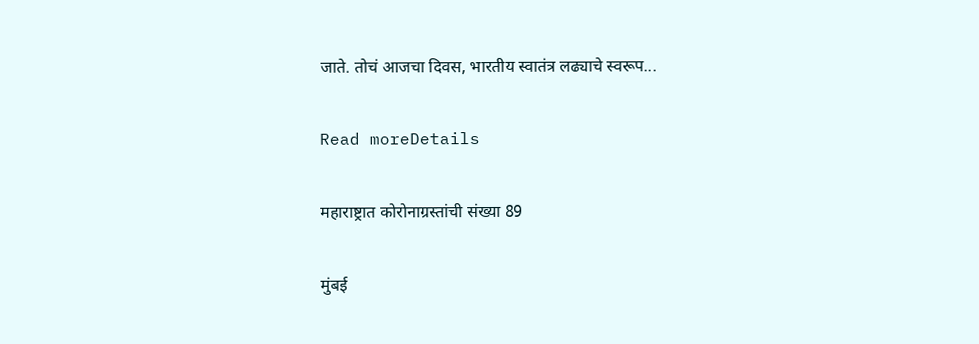जाते. तोचं आजचा दिवस, भारतीय स्वातंत्र लढ्याचे स्वरूप...

Read moreDetails

महाराष्ट्रात कोरोनाग्रस्तांची संख्या 89

मुंबई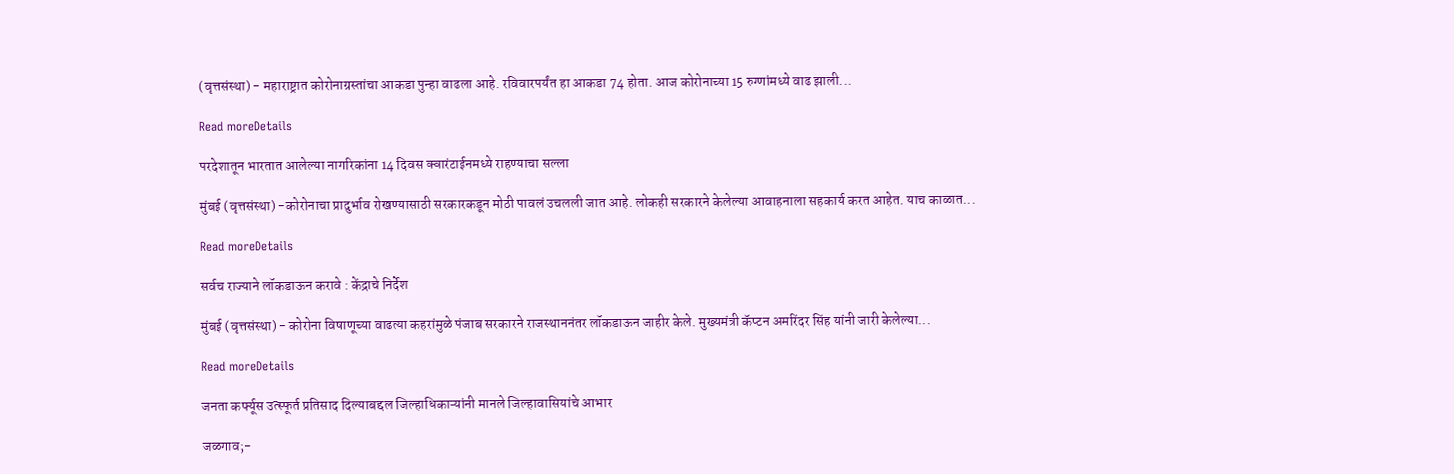(वृत्तसंस्था) - महाराष्ट्रात कोरोनाग्रस्तांचा आकडा पुन्हा वाढला आहे. रविवारपर्यंत हा आकडा 74 होता. आज कोरोनाच्या 15 रुग्णांमध्ये वाढ झाली...

Read moreDetails

परदेशातून भारतात आलेल्या नागरिकांना 14 दिवस क्वारंटाईनमध्ये राहण्याचा सल्ला

मुंबई (वृत्तसंस्था) -कोरोनाचा प्रादुर्भाव रोखण्यासाठी सरकारकडून मोठी पावलं उचलली जात आहे. लोकही सरकारने केलेल्या आवाहनाला सहकार्य करत आहेत. याच काळात...

Read moreDetails

सर्वच राज्याने लॉकडाऊन करावे : केंद्राचे निर्देश

मुंबई (वृत्तसंस्था) - कोरोना विषाणूच्या वाढत्या कहरांमुळे पंजाब सरकारने राजस्थाननंतर लॉकडाऊन जाहीर केले. मुख्यमंत्री कॅप्टन अमरिंदर सिंह यांनी जारी केलेल्या...

Read moreDetails

जनता कर्फ्यूस उत्स्फूर्त प्रतिसाद दिल्याबद्दल जिल्हाधिकाऱ्यांनी मानले जिल्हावासियांचे आभार

जळगाव;-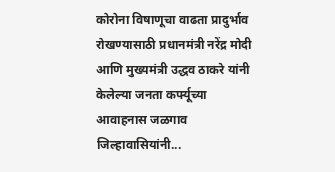कोरोना विषाणूचा वाढता प्रादुर्भाव रोखण्यासाठी प्रधानमंत्री नरेंद्र मोदी आणि मुख्यमंत्री उद्धव ठाकरे यांनी केलेल्या जनता कर्फ्यूच्या आवाहनास जळगाव जिल्हावासियांनी...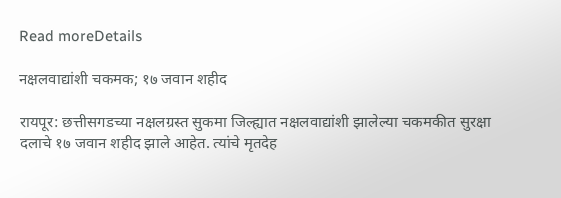Read moreDetails

नक्षलवाद्यांशी चकमक; १७ जवान शहीद

रायपूर: छत्तीसगडच्या नक्षलग्रस्त सुकमा जिल्ह्यात नक्षलवाद्यांशी झालेल्या चकमकीत सुरक्षा दलाचे १७ जवान शहीद झाले आहेत. त्यांचे मृतदेह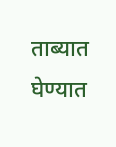ताब्यात घेण्यात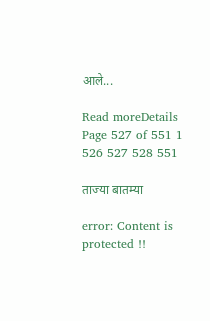आले...

Read moreDetails
Page 527 of 551 1 526 527 528 551

ताज्या बातम्या

error: Content is protected !!